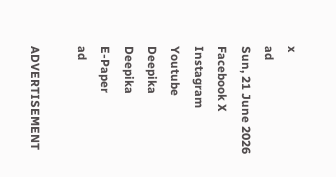x
ad
Sun, 21 June 2026
Facebook X Instagram Youtube
Deepika
Deepika
E-Paper
ad

ADVERTISEMENT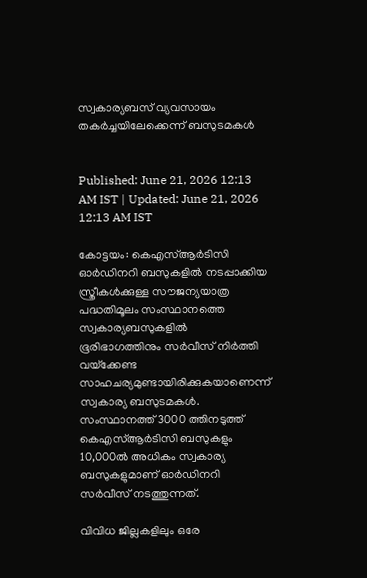സ്വകാര്യബസ് വ്യവസായം തകര്‍ച്ചയിലേക്കെന്ന് ബസുടമകള്‍


Published: June 21, 2026 12:13 AM IST | Updated: June 21, 2026 12:13 AM IST

കോട്ടയം: കെഎസ്ആര്‍ടിസി ഓര്‍ഡിനറി ബസുകളില്‍ നടപ്പാക്കിയ സ്ത്രീകള്‍ക്കുള്ള സൗജന്യയാത്ര പദ്ധതിമൂലം സംസ്ഥാനത്തെ സ്വകാര്യബസുകളില്‍ ഭൂരിഭാഗത്തിനും സര്‍വീസ് നിര്‍ത്തി വയ്‌ക്കേണ്ട സാഹചര്യമുണ്ടായിരിക്കുകയാണെന്ന് സ്വകാര്യ ബസുടമകള്‍. സംസ്ഥാനത്ത് 3000 ത്തിനടുത്ത് കെഎസ്ആര്‍ടിസി ബസുകളും 10,000ല്‍ അധികം സ്വകാര്യ ബസുകളുമാണ് ഓര്‍ഡിനറി സര്‍വീസ് നടത്തുന്നത്.

വിവിധ ജില്ലകളിലും ഒരേ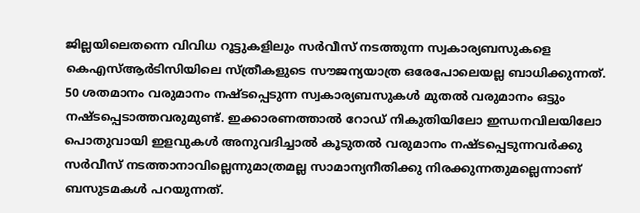ജില്ലയിലെതന്നെ വിവിധ റൂട്ടുകളിലും സര്‍വീസ് നടത്തുന്ന സ്വകാര്യബസുകളെ കെഎസ്ആര്‍ടിസിയിലെ സ്ത്രീകളുടെ സൗജന്യയാത്ര ഒരേപോലെയല്ല ബാധിക്കുന്നത്. 50 ശതമാനം വരുമാനം നഷ്ടപ്പെടുന്ന സ്വകാര്യബസുകള്‍ മുതല്‍ വരുമാനം ഒട്ടും നഷ്ടപ്പെടാത്തവരുമുണ്ട്. ഇക്കാരണത്താല്‍ റോഡ് നികുതിയിലോ ഇന്ധനവിലയിലോ പൊതുവായി ഇളവുകള്‍ അനുവദിച്ചാല്‍ കൂടുതല്‍ വരുമാനം നഷ്ടപ്പെടുന്നവര്‍ക്കു സര്‍വീസ് നടത്താനാവില്ലെന്നുമാത്രമല്ല സാമാന്യനീതിക്കു നിരക്കുന്നതുമല്ലെന്നാണ് ബസുടമകള്‍ പറയുന്നത്.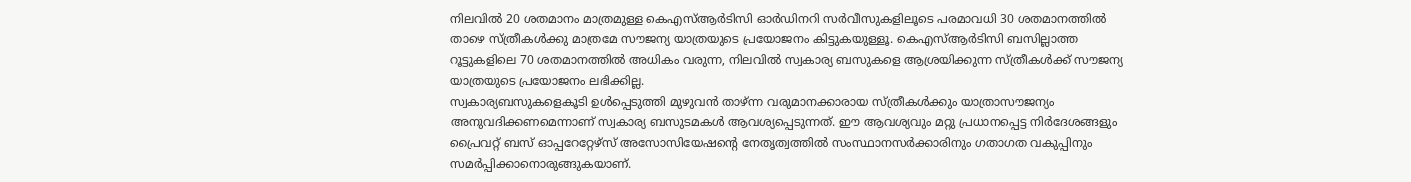നിലവില്‍ 20 ശതമാനം മാത്രമുള്ള കെഎസ്ആര്‍ടിസി ഓര്‍ഡിനറി സര്‍വീസുകളിലൂടെ പരമാവധി 30 ശതമാനത്തില്‍ താഴെ സ്ത്രീകള്‍ക്കു മാത്രമേ സൗജന്യ യാത്രയുടെ പ്രയോജനം കിട്ടുകയുള്ളൂ. കെഎസ്ആര്‍ടിസി ബസില്ലാത്ത റൂട്ടുകളിലെ 70 ശതമാനത്തില്‍ അധികം വരുന്ന, നിലവില്‍ സ്വകാര്യ ബസുകളെ ആശ്രയിക്കുന്ന സ്ത്രീകള്‍ക്ക് സൗജന്യ യാത്രയുടെ പ്രയോജനം ലഭിക്കില്ല.
സ്വകാര്യബസുകളെകൂടി ഉള്‍പ്പെടുത്തി മുഴുവന്‍ താഴ്ന്ന വരുമാനക്കാരായ സ്ത്രീകള്‍ക്കും യാത്രാസൗജന്യം അനുവദിക്കണമെന്നാണ് സ്വകാര്യ ബസുടമകള്‍ ആവശ്യപ്പെടുന്നത്. ഈ ആവശ്യവും മറ്റു പ്രധാനപ്പെട്ട നിര്‍ദേശങ്ങളും പ്രൈവറ്റ് ബസ് ഓപ്പറേറ്റേഴ്‌സ് അസോസിയേഷന്‍റെ നേതൃത്വത്തില്‍ സംസ്ഥാനസര്‍ക്കാരിനും ഗതാഗത വകുപ്പിനും സമര്‍പ്പിക്കാനൊരുങ്ങുകയാണ്.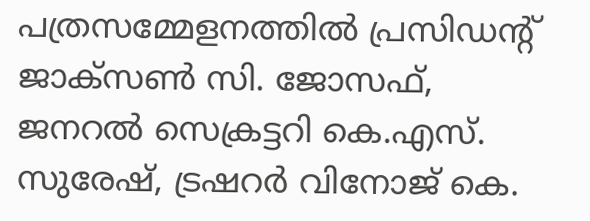പത്രസമ്മേളനത്തില്‍ പ്രസിഡന്‍റ് ജാക്‌സണ്‍ സി. ജോസഫ്, ജനറല്‍ സെക്രട്ടറി കെ.എസ്. സുരേഷ്, ട്രഷറര്‍ വിനോജ് കെ.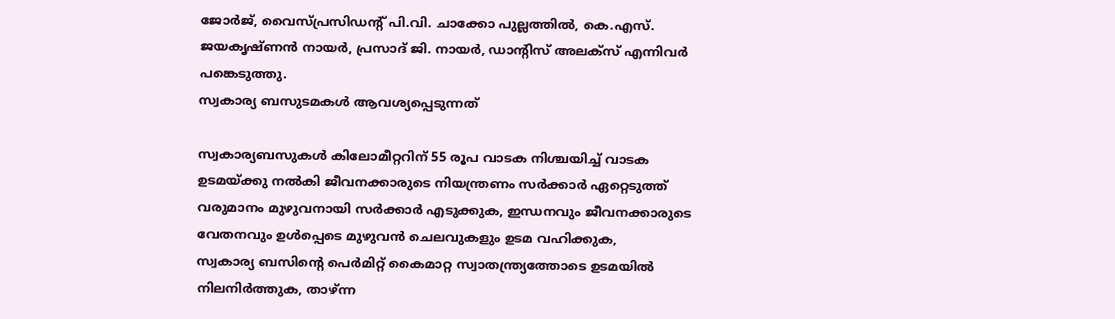ജോര്‍ജ്, വൈസ്പ്രസിഡന്‍റ് പി.വി. ചാക്കോ പുല്ലത്തില്‍, കെ.എസ്. ജയകൃഷ്ണന്‍ നായര്‍, പ്രസാദ് ജി. നായര്‍, ഡാന്‍റിസ് അലക്‌സ് എന്നിവര്‍ പങ്കെടുത്തു.
സ്വകാര്യ ബസുടമകള്‍ ആവശ്യപ്പെടുന്നത്

സ്വകാര്യബസുകള്‍ കിലോമീറ്ററിന് 55 രൂപ വാടക നിശ്ചയിച്ച് വാടക ഉടമയ്ക്കു നല്‍കി ജീവനക്കാരുടെ നിയന്ത്രണം സര്‍ക്കാര്‍ ഏറ്റെടുത്ത് വരുമാനം മുഴുവനായി സര്‍ക്കാര്‍ എടുക്കുക, ഇന്ധനവും ജീവനക്കാരുടെ വേതനവും ഉള്‍പ്പെടെ മുഴുവന്‍ ചെലവുകളും ഉടമ വഹിക്കുക,
സ്വകാര്യ ബസിന്‍റെ പെര്‍മിറ്റ് കൈമാറ്റ സ്വാതന്ത്ര്യത്തോടെ ഉടമയില്‍ നിലനിര്‍ത്തുക, താഴ്ന്ന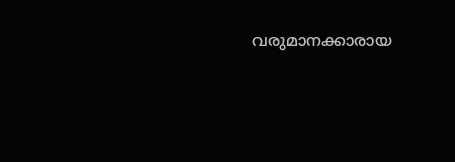വരുമാനക്കാരായ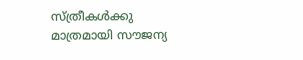സ്ത്രീകള്‍ക്കു മാത്രമായി സൗജന്യ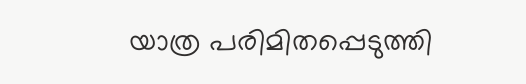യാത്ര പരിമിതപ്പെടുത്തി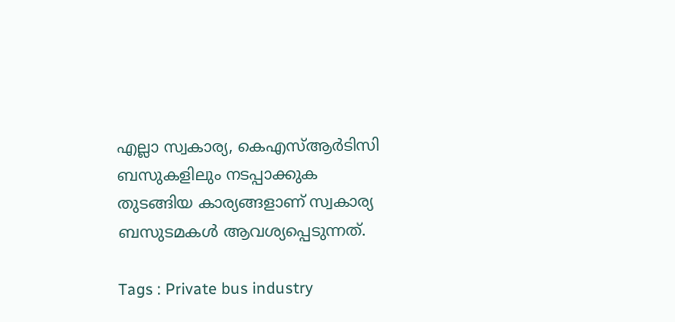എല്ലാ സ്വകാര്യ, കെഎസ്ആര്‍ടിസി ബസുകളിലും നടപ്പാക്കുക തുടങ്ങിയ കാര്യങ്ങളാണ് സ്വകാര്യ ബസുടമകള്‍ ആവശ്യപ്പെടുന്നത്.

Tags : Private bus industry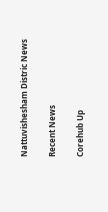Nattuvishesham Distric News

Recent News

Corehub Up